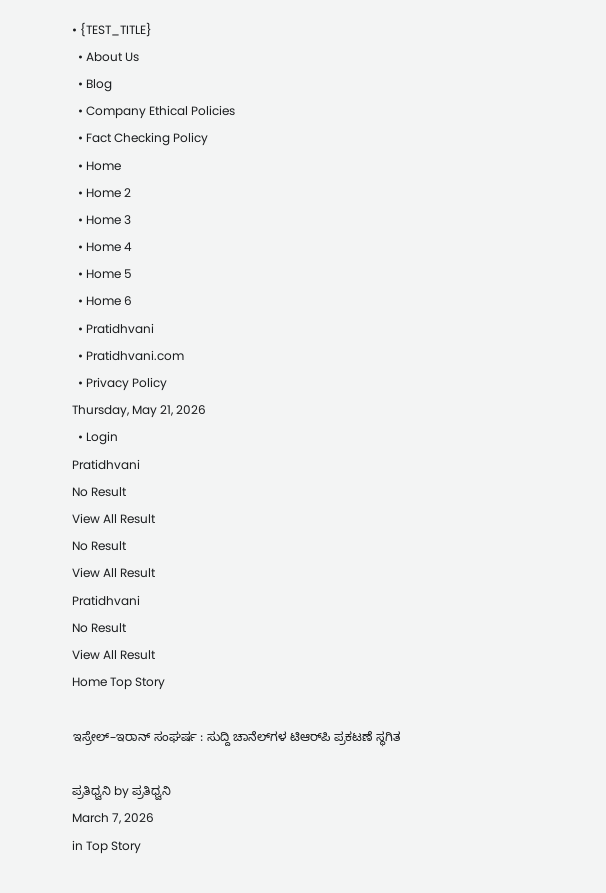• {TEST_TITLE}
  • About Us
  • Blog
  • Company Ethical Policies
  • Fact Checking Policy
  • Home
  • Home 2
  • Home 3
  • Home 4
  • Home 5
  • Home 6
  • Pratidhvani
  • Pratidhvani.com
  • Privacy Policy
Thursday, May 21, 2026
  • Login
Pratidhvani
No Result
View All Result
No Result
View All Result
Pratidhvani
No Result
View All Result
Home Top Story

ಇಸ್ರೇಲ್–ಇರಾನ್ ಸಂಘರ್ಷ : ಸುದ್ದಿ ಚಾನೆಲ್‌ಗಳ ಟಿಆರ್‌ಪಿ ಪ್ರಕಟಣೆ ಸ್ಥಗಿತ

ಪ್ರತಿಧ್ವನಿ by ಪ್ರತಿಧ್ವನಿ
March 7, 2026
in Top Story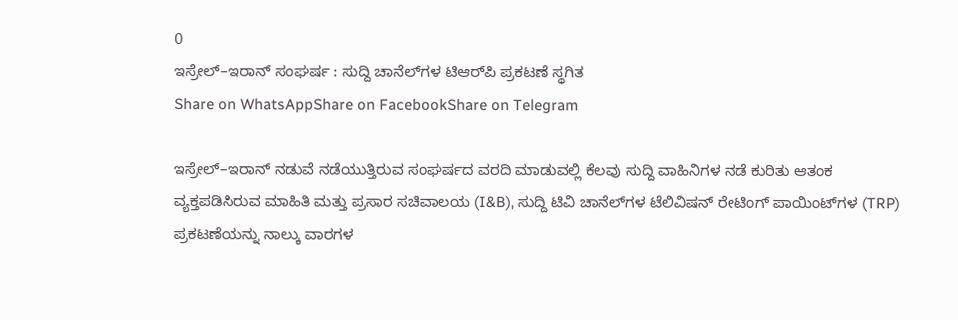0
ಇಸ್ರೇಲ್–ಇರಾನ್ ಸಂಘರ್ಷ : ಸುದ್ದಿ ಚಾನೆಲ್‌ಗಳ ಟಿಆರ್‌ಪಿ ಪ್ರಕಟಣೆ ಸ್ಥಗಿತ
Share on WhatsAppShare on FacebookShare on Telegram

ಇಸ್ರೇಲ್–ಇರಾನ್ ನಡುವೆ ನಡೆಯುತ್ತಿರುವ ಸಂಘರ್ಷದ ವರದಿ ಮಾಡುವಲ್ಲಿ ಕೆಲವು ಸುದ್ದಿ ವಾಹಿನಿಗಳ ನಡೆ ಕುರಿತು ಆತಂಕ ವ್ಯಕ್ತಪಡಿಸಿರುವ ಮಾಹಿತಿ ಮತ್ತು ಪ್ರಸಾರ ಸಚಿವಾಲಯ (I&B), ಸುದ್ದಿ ಟಿವಿ ಚಾನೆಲ್‌ಗಳ ಟೆಲಿವಿಷನ್ ರೇಟಿಂಗ್ ಪಾಯಿಂಟ್‌ಗಳ (TRP) ಪ್ರಕಟಣೆಯನ್ನು ನಾಲ್ಕು ವಾರಗಳ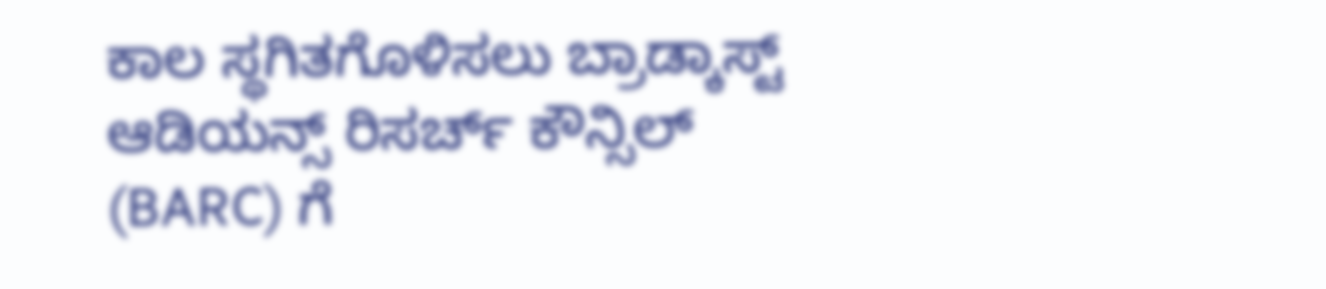ಕಾಲ ಸ್ಥಗಿತಗೊಳಿಸಲು ಬ್ರಾಡ್ಕಾಸ್ಟ್ ಆಡಿಯನ್ಸ್ ರಿಸರ್ಚ್ ಕೌನ್ಸಿಲ್ (BARC) ಗೆ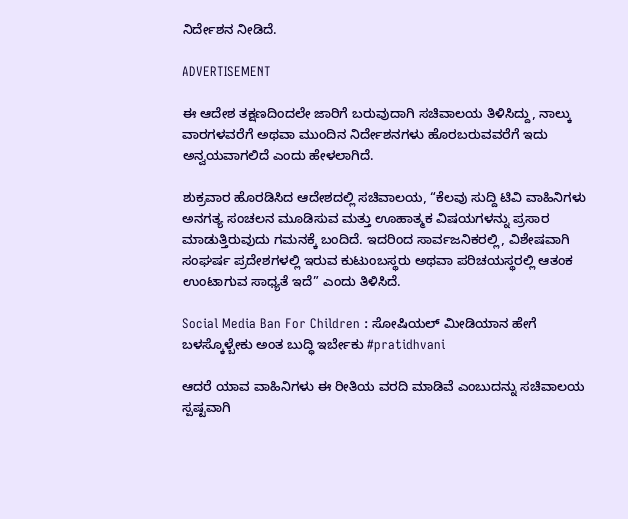ನಿರ್ದೇಶನ ನೀಡಿದೆ.

ADVERTISEMENT

ಈ ಆದೇಶ ತಕ್ಷಣದಿಂದಲೇ ಜಾರಿಗೆ ಬರುವುದಾಗಿ ಸಚಿವಾಲಯ ತಿಳಿಸಿದ್ದು, ನಾಲ್ಕು ವಾರಗಳವರೆಗೆ ಅಥವಾ ಮುಂದಿನ ನಿರ್ದೇಶನಗಳು ಹೊರಬರುವವರೆಗೆ ಇದು ಅನ್ವಯವಾಗಲಿದೆ ಎಂದು ಹೇಳಲಾಗಿದೆ.

ಶುಕ್ರವಾರ ಹೊರಡಿಸಿದ ಆದೇಶದಲ್ಲಿ ಸಚಿವಾಲಯ, “ಕೆಲವು ಸುದ್ದಿ ಟಿವಿ ವಾಹಿನಿಗಳು ಅನಗತ್ಯ ಸಂಚಲನ ಮೂಡಿಸುವ ಮತ್ತು ಊಹಾತ್ಮಕ ವಿಷಯಗಳನ್ನು ಪ್ರಸಾರ ಮಾಡುತ್ತಿರುವುದು ಗಮನಕ್ಕೆ ಬಂದಿದೆ. ಇದರಿಂದ ಸಾರ್ವಜನಿಕರಲ್ಲಿ, ವಿಶೇಷವಾಗಿ ಸಂಘರ್ಷ ಪ್ರದೇಶಗಳಲ್ಲಿ ಇರುವ ಕುಟುಂಬಸ್ಥರು ಅಥವಾ ಪರಿಚಯಸ್ಥರಲ್ಲಿ ಆತಂಕ ಉಂಟಾಗುವ ಸಾಧ್ಯತೆ ಇದೆ” ಎಂದು ತಿಳಿಸಿದೆ.

Social Media Ban For Children : ಸೋಷಿಯಲ್ ಮೀಡಿಯಾನ ಹೇಗೆ ಬಳಸ್ಕೊಳ್ಬೇಕು ಅಂತ ಬುದ್ಧಿ ಇರ್ಬೇಕು #pratidhvani

ಆದರೆ ಯಾವ ವಾಹಿನಿಗಳು ಈ ರೀತಿಯ ವರದಿ ಮಾಡಿವೆ ಎಂಬುದನ್ನು ಸಚಿವಾಲಯ ಸ್ಪಷ್ಟವಾಗಿ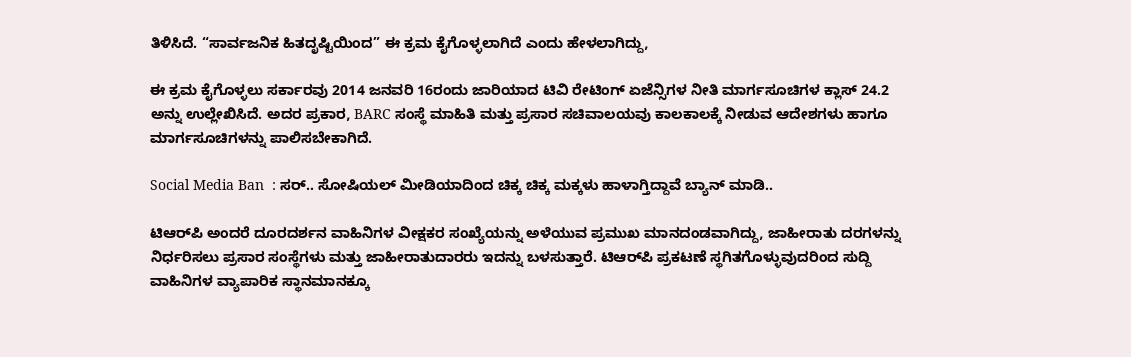ತಿಳಿಸಿದೆ. “ಸಾರ್ವಜನಿಕ ಹಿತದೃಷ್ಟಿಯಿಂದ” ಈ ಕ್ರಮ ಕೈಗೊಳ್ಳಲಾಗಿದೆ ಎಂದು ಹೇಳಲಾಗಿದ್ದು,

ಈ ಕ್ರಮ ಕೈಗೊಳ್ಳಲು ಸರ್ಕಾರವು 2014 ಜನವರಿ 16ರಂದು ಜಾರಿಯಾದ ಟಿವಿ ರೇಟಿಂಗ್ ಏಜೆನ್ಸಿಗಳ ನೀತಿ ಮಾರ್ಗಸೂಚಿಗಳ ಕ್ಲಾಸ್ 24.2 ಅನ್ನು ಉಲ್ಲೇಖಿಸಿದೆ. ಅದರ ಪ್ರಕಾರ, BARC ಸಂಸ್ಥೆ ಮಾಹಿತಿ ಮತ್ತು ಪ್ರಸಾರ ಸಚಿವಾಲಯವು ಕಾಲಕಾಲಕ್ಕೆ ನೀಡುವ ಆದೇಶಗಳು ಹಾಗೂ ಮಾರ್ಗಸೂಚಿಗಳನ್ನು ಪಾಲಿಸಬೇಕಾಗಿದೆ.

Social Media Ban  : ಸರ್‌.. ಸೋಷಿಯಲ್‌ ಮೀಡಿಯಾದಿಂದ ಚಿಕ್ಕ ಚಿಕ್ಕ ಮಕ್ಕಳು ಹಾಳಾಗ್ತಿದ್ದಾವೆ ಬ್ಯಾನ್‌ ಮಾಡಿ..

ಟಿಆರ್‌ಪಿ ಅಂದರೆ ದೂರದರ್ಶನ ವಾಹಿನಿಗಳ ವೀಕ್ಷಕರ ಸಂಖ್ಯೆಯನ್ನು ಅಳೆಯುವ ಪ್ರಮುಖ ಮಾನದಂಡವಾಗಿದ್ದು, ಜಾಹೀರಾತು ದರಗಳನ್ನು ನಿರ್ಧರಿಸಲು ಪ್ರಸಾರ ಸಂಸ್ಥೆಗಳು ಮತ್ತು ಜಾಹೀರಾತುದಾರರು ಇದನ್ನು ಬಳಸುತ್ತಾರೆ. ಟಿಆರ್‌ಪಿ ಪ್ರಕಟಣೆ ಸ್ಥಗಿತಗೊಳ್ಳುವುದರಿಂದ ಸುದ್ದಿ ವಾಹಿನಿಗಳ ವ್ಯಾಪಾರಿಕ ಸ್ಥಾನಮಾನಕ್ಕೂ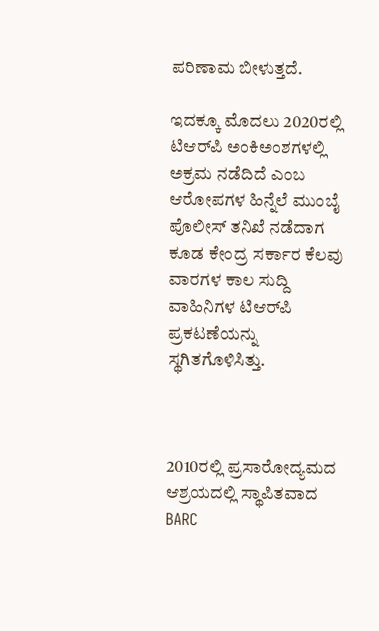ಪರಿಣಾಮ ಬೀಳುತ್ತದೆ.

ಇದಕ್ಕೂ ಮೊದಲು 2020ರಲ್ಲಿ ಟಿಆರ್‌ಪಿ ಅಂಕಿಅಂಶಗಳಲ್ಲಿ ಅಕ್ರಮ ನಡೆದಿದೆ ಎಂಬ ಆರೋಪಗಳ ಹಿನ್ನೆಲೆ ಮುಂಬೈ ಪೊಲೀಸ್ ತನಿಖೆ ನಡೆದಾಗ ಕೂಡ ಕೇಂದ್ರ ಸರ್ಕಾರ ಕೆಲವು ವಾರಗಳ ಕಾಲ ಸುದ್ದಿ ವಾಹಿನಿಗಳ ಟಿಆರ್‌ಪಿ ಪ್ರಕಟಣೆಯನ್ನು ಸ್ಥಗಿತಗೊಳಿಸಿತ್ತು.



2010ರಲ್ಲಿ ಪ್ರಸಾರೋದ್ಯಮದ ಆಶ್ರಯದಲ್ಲಿ ಸ್ಥಾಪಿತವಾದ BARC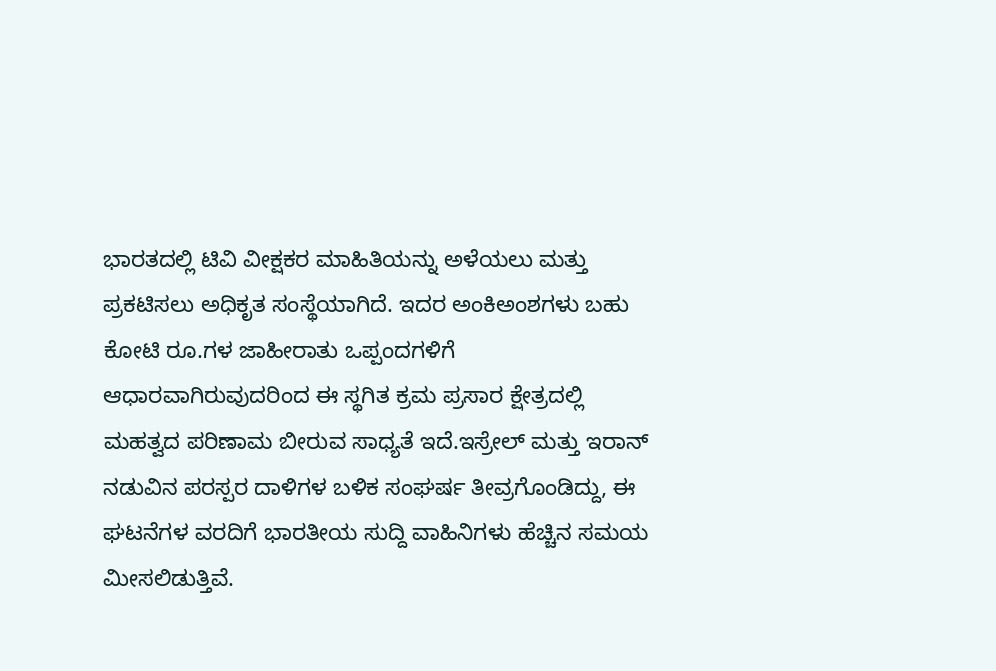ಭಾರತದಲ್ಲಿ ಟಿವಿ ವೀಕ್ಷಕರ ಮಾಹಿತಿಯನ್ನು ಅಳೆಯಲು ಮತ್ತು ಪ್ರಕಟಿಸಲು ಅಧಿಕೃತ ಸಂಸ್ಥೆಯಾಗಿದೆ. ಇದರ ಅಂಕಿಅಂಶಗಳು ಬಹು ಕೋಟಿ ರೂ.ಗಳ ಜಾಹೀರಾತು ಒಪ್ಪಂದಗಳಿಗೆ ಆಧಾರವಾಗಿರುವುದರಿಂದ ಈ ಸ್ಥಗಿತ ಕ್ರಮ ಪ್ರಸಾರ ಕ್ಷೇತ್ರದಲ್ಲಿ ಮಹತ್ವದ ಪರಿಣಾಮ ಬೀರುವ ಸಾಧ್ಯತೆ ಇದೆ.ಇಸ್ರೇಲ್ ಮತ್ತು ಇರಾನ್ ನಡುವಿನ ಪರಸ್ಪರ ದಾಳಿಗಳ ಬಳಿಕ ಸಂಘರ್ಷ ತೀವ್ರಗೊಂಡಿದ್ದು, ಈ ಘಟನೆಗಳ ವರದಿಗೆ ಭಾರತೀಯ ಸುದ್ದಿ ವಾಹಿನಿಗಳು ಹೆಚ್ಚಿನ ಸಮಯ ಮೀಸಲಿಡುತ್ತಿವೆ.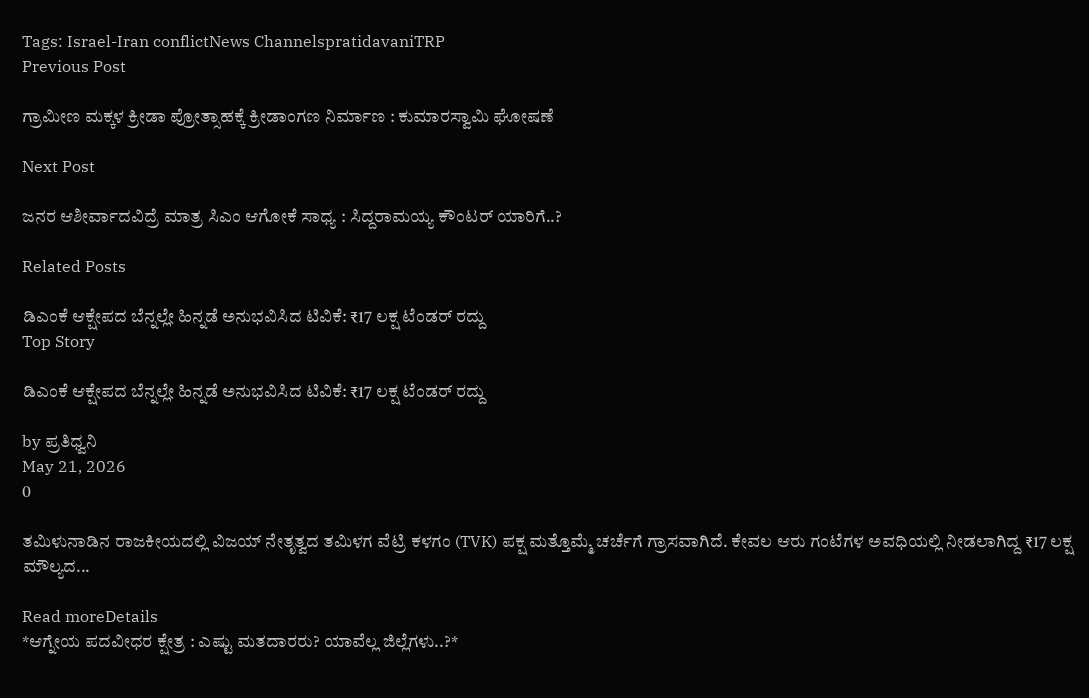Tags: Israel-Iran conflictNews ChannelspratidavaniTRP
Previous Post

ಗ್ರಾಮೀಣ ಮಕ್ಕಳ ಕ್ರೀಡಾ ಪ್ರೋತ್ಸಾಹಕ್ಕೆ ಕ್ರೀಡಾಂಗಣ ನಿರ್ಮಾಣ : ಕುಮಾರಸ್ವಾಮಿ ಘೋಷಣೆ

Next Post

ಜನರ ಆಶೀರ್ವಾದವಿದ್ರೆ ಮಾತ್ರ ಸಿಎಂ ಆಗೋಕೆ ಸಾಧ್ಯ : ಸಿದ್ದರಾಮಯ್ಯ ಕೌಂಟರ್‌ ಯಾರಿಗೆ..?

Related Posts

ಡಿಎಂಕೆ ಆಕ್ಷೇಪದ ಬೆನ್ನಲ್ಲೇ ಹಿನ್ನಡೆ ಅನುಭವಿಸಿದ ಟಿವಿಕೆ: ₹17 ಲಕ್ಷ ಟೆಂಡರ್ ರದ್ದು
Top Story

ಡಿಎಂಕೆ ಆಕ್ಷೇಪದ ಬೆನ್ನಲ್ಲೇ ಹಿನ್ನಡೆ ಅನುಭವಿಸಿದ ಟಿವಿಕೆ: ₹17 ಲಕ್ಷ ಟೆಂಡರ್ ರದ್ದು

by ಪ್ರತಿಧ್ವನಿ
May 21, 2026
0

ತಮಿಳುನಾಡಿನ ರಾಜಕೀಯದಲ್ಲಿ ವಿಜಯ್ ನೇತೃತ್ವದ ತಮಿಳಗ ವೆಟ್ರಿ ಕಳಗಂ (TVK) ಪಕ್ಷ ಮತ್ತೊಮ್ಮೆ ಚರ್ಚೆಗೆ ಗ್ರಾಸವಾಗಿದೆ. ಕೇವಲ ಆರು ಗಂಟೆಗಳ ಅವಧಿಯಲ್ಲಿ ನೀಡಲಾಗಿದ್ದ ₹17 ಲಕ್ಷ ಮೌಲ್ಯದ...

Read moreDetails
*ಆಗ್ನೇಯ ಪದವೀಧರ ಕ್ಷೇತ್ರ : ಎಷ್ಟು ಮತದಾರರು? ಯಾವೆಲ್ಲ ಜಿಲ್ಲೆಗಳು..?*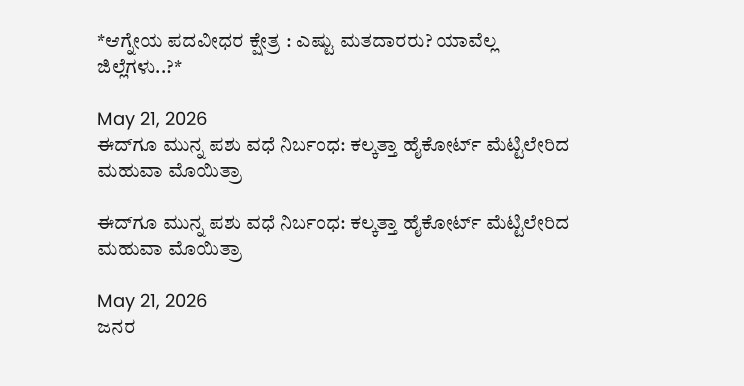*ಆಗ್ನೇಯ ಪದವೀಧರ ಕ್ಷೇತ್ರ : ಎಷ್ಟು ಮತದಾರರು? ಯಾವೆಲ್ಲ ಜಿಲ್ಲೆಗಳು..?*

May 21, 2026
ಈದ್‌ಗೂ ಮುನ್ನ ಪಶು ವಧೆ ನಿರ್ಬಂಧ: ಕಲ್ಕತ್ತಾ ಹೈಕೋರ್ಟ್ ಮೆಟ್ಟಿಲೇರಿದ ಮಹುವಾ ಮೊಯಿತ್ರಾ

ಈದ್‌ಗೂ ಮುನ್ನ ಪಶು ವಧೆ ನಿರ್ಬಂಧ: ಕಲ್ಕತ್ತಾ ಹೈಕೋರ್ಟ್ ಮೆಟ್ಟಿಲೇರಿದ ಮಹುವಾ ಮೊಯಿತ್ರಾ

May 21, 2026
ಜನರ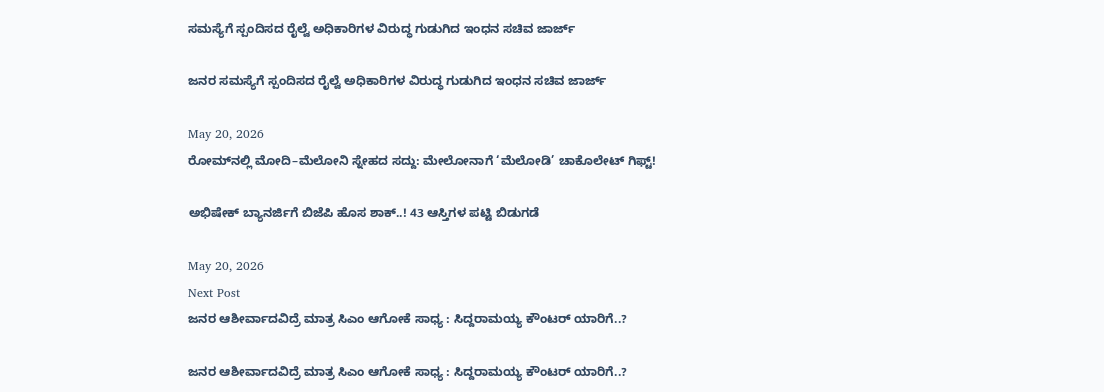ಸಮಸ್ಯೆಗೆ ಸ್ಪಂದಿಸದ ರೈಲ್ವೆ ಅಧಿಕಾರಿಗಳ ವಿರುದ್ಧ ಗುಡುಗಿದ ಇಂಧನ ಸಚಿವ ಜಾರ್ಜ್

ಜನರ ಸಮಸ್ಯೆಗೆ ಸ್ಪಂದಿಸದ ರೈಲ್ವೆ ಅಧಿಕಾರಿಗಳ ವಿರುದ್ಧ ಗುಡುಗಿದ ಇಂಧನ ಸಚಿವ ಜಾರ್ಜ್

May 20, 2026
ರೋಮ್‌ನಲ್ಲಿ ಮೋದಿ–ಮೆಲೋನಿ ಸ್ನೇಹದ ಸದ್ದು: ಮೇಲೋನಾಗೆ ‘ಮೆಲೋಡಿ’ ಚಾಕೊಲೇಟ್ ಗಿಫ್ಟ್‌!

ಅಭಿಷೇಕ್ ಬ್ಯಾನರ್ಜಿಗೆ ಬಿಜೆಪಿ ಹೊಸ ಶಾಕ್..! 43 ಆಸ್ತಿಗಳ ಪಟ್ಟಿ ಬಿಡುಗಡೆ

May 20, 2026
Next Post
ಜನರ ಆಶೀರ್ವಾದವಿದ್ರೆ ಮಾತ್ರ ಸಿಎಂ ಆಗೋಕೆ ಸಾಧ್ಯ : ಸಿದ್ದರಾಮಯ್ಯ ಕೌಂಟರ್‌ ಯಾರಿಗೆ..?

ಜನರ ಆಶೀರ್ವಾದವಿದ್ರೆ ಮಾತ್ರ ಸಿಎಂ ಆಗೋಕೆ ಸಾಧ್ಯ : ಸಿದ್ದರಾಮಯ್ಯ ಕೌಂಟರ್‌ ಯಾರಿಗೆ..?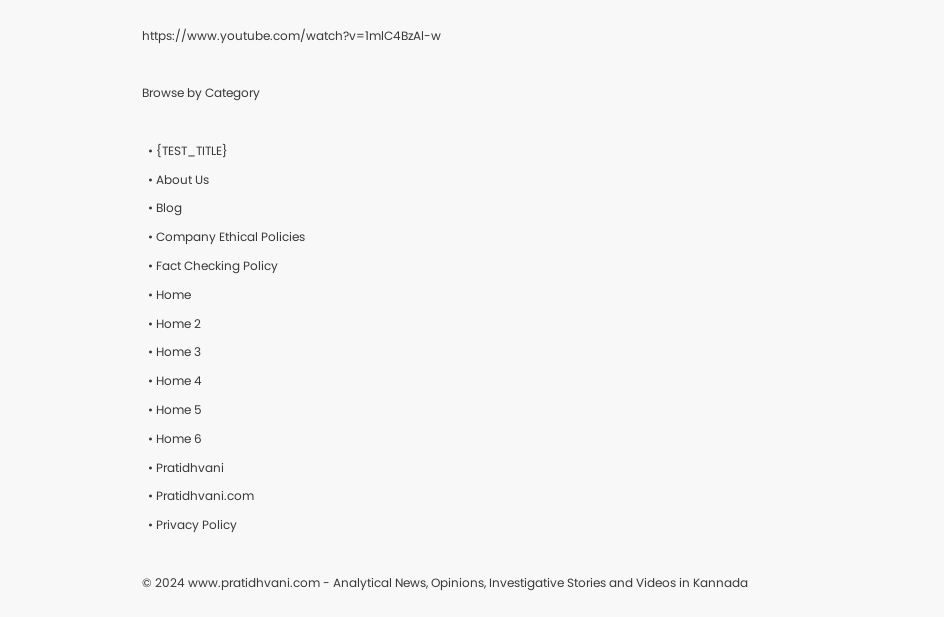https://www.youtube.com/watch?v=1mlC4BzAl-w

Browse by Category

  • {TEST_TITLE}
  • About Us
  • Blog
  • Company Ethical Policies
  • Fact Checking Policy
  • Home
  • Home 2
  • Home 3
  • Home 4
  • Home 5
  • Home 6
  • Pratidhvani
  • Pratidhvani.com
  • Privacy Policy

© 2024 www.pratidhvani.com - Analytical News, Opinions, Investigative Stories and Videos in Kannada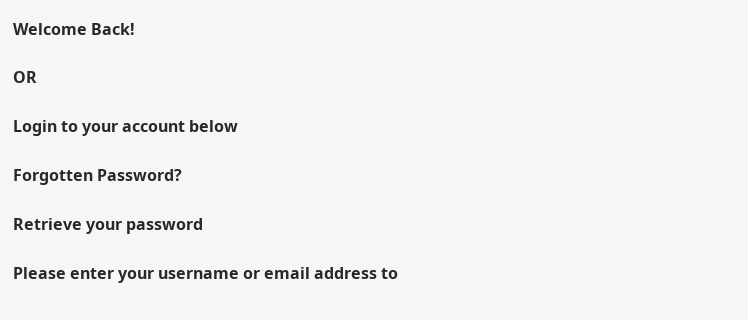Welcome Back!

OR

Login to your account below

Forgotten Password?

Retrieve your password

Please enter your username or email address to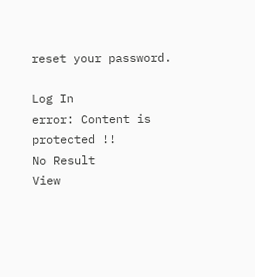reset your password.

Log In
error: Content is protected !!
No Result
View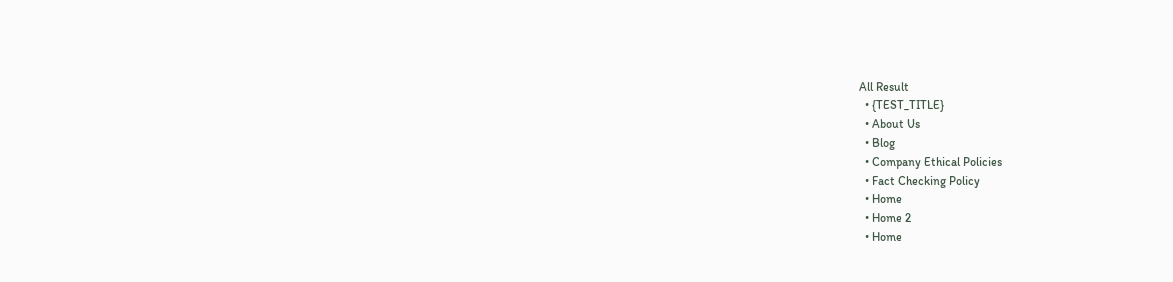All Result
  • {TEST_TITLE}
  • About Us
  • Blog
  • Company Ethical Policies
  • Fact Checking Policy
  • Home
  • Home 2
  • Home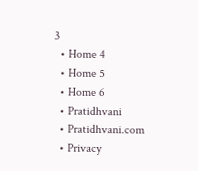3
  • Home 4
  • Home 5
  • Home 6
  • Pratidhvani
  • Pratidhvani.com
  • Privacy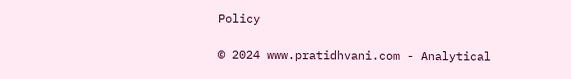Policy

© 2024 www.pratidhvani.com - Analytical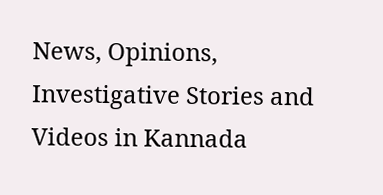News, Opinions, Investigative Stories and Videos in Kannada